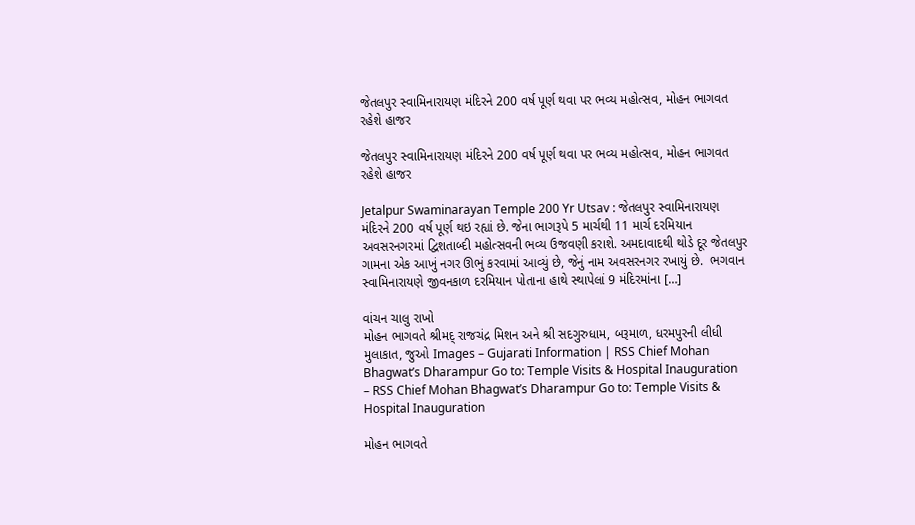જેતલપુર સ્વામિનારાયણ મંદિરને 200 વર્ષ પૂર્ણ થવા પર ભવ્ય મહોત્સવ, મોહન ભાગવત રહેશે હાજર

જેતલપુર સ્વામિનારાયણ મંદિરને 200 વર્ષ પૂર્ણ થવા પર ભવ્ય મહોત્સવ, મોહન ભાગવત રહેશે હાજર

Jetalpur Swaminarayan Temple 200 Yr Utsav : જેતલપુર સ્વામિનારાયણ મંદિરને 200 વર્ષ પૂર્ણ થઇ રહ્યાં છે. જેના ભાગરૂપે 5 માર્ચથી 11 માર્ચ દરમિયાન અવસરનગરમાં દ્વિશતાબ્દી મહોત્સવની ભવ્ય ઉજવણી કરાશે. અમદાવાદથી થોડે દૂર જેતલપુર ગામના એક આખું નગર ઊભું કરવામાં આવ્યું છે, જેનું નામ અવસરનગર રખાયું છે.  ભગવાન સ્વામિનારાયણે જીવનકાળ દરમિયાન પોતાના હાથે સ્થાપેલાં 9 મંદિરમાંના […]

વાંચન ચાલુ રાખો
મોહન ભાગવતે શ્રીમદ્ રાજચંદ્ર મિશન અને શ્રી સદગુરુધામ, બરૂમાળ, ધરમપુરની લીધી મુલાકાત, જુઓ Images – Gujarati Information | RSS Chief Mohan Bhagwat’s Dharampur Go to: Temple Visits & Hospital Inauguration – RSS Chief Mohan Bhagwat’s Dharampur Go to: Temple Visits & Hospital Inauguration

મોહન ભાગવતે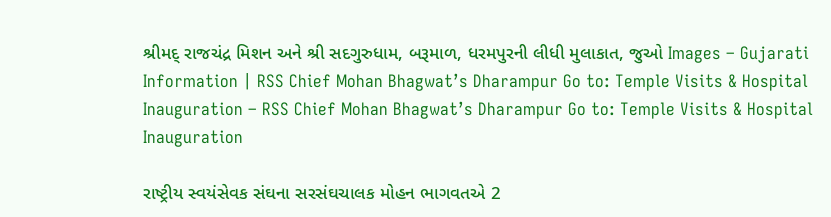શ્રીમદ્ રાજચંદ્ર મિશન અને શ્રી સદગુરુધામ, બરૂમાળ, ધરમપુરની લીધી મુલાકાત, જુઓ Images – Gujarati Information | RSS Chief Mohan Bhagwat’s Dharampur Go to: Temple Visits & Hospital Inauguration – RSS Chief Mohan Bhagwat’s Dharampur Go to: Temple Visits & Hospital Inauguration

રાષ્ટ્રીય સ્વયંસેવક સંઘના સરસંઘચાલક મોહન ભાગવતએ 2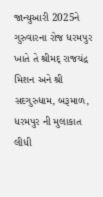જાન્યુઆરી 2025ને ગુરુવારના રોજ ધરમપુર ખાતે તે શ્રીમદ્ રાજચંદ્ર મિશન અને શ્રી સદગુરુધામ, બરૂમાળ, ધરમપુર ની મુલાકાત લીધી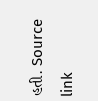હતી. Source link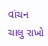વાંચન ચાલુ રાખો